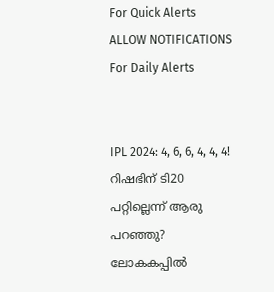For Quick Alerts
ALLOW NOTIFICATIONS
For Daily Alerts


IPL 2024: 4, 6, 6, 4, 4, 4! റിഷഭിന് ടി20 പറ്റില്ലെന്ന് ആരു പറഞ്ഞു? ലോകകപ്പില്‍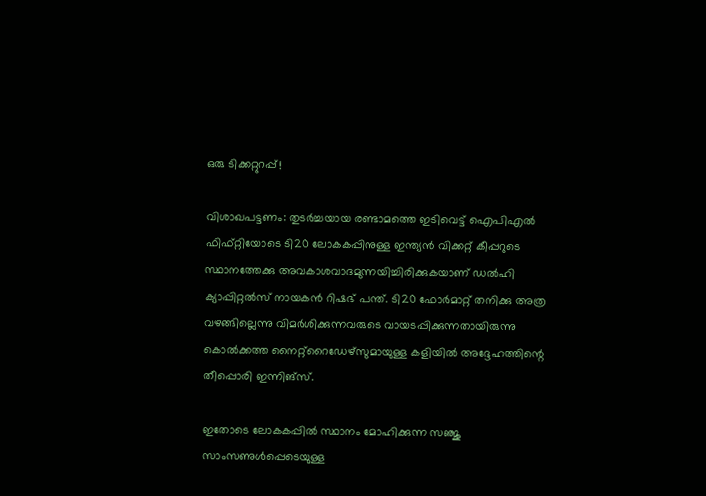ഒരു ടിക്കറ്റുറപ്പ്!

വിശാഖപട്ടണം: തുടര്‍ച്ചയായ രണ്ടാമത്തെ ഇടിവെട്ട് ഐപിഎല്‍ ഫിഫ്റ്റിയോടെ ടി20 ലോകകപ്പിനുള്ള ഇന്ത്യന്‍ വിക്കറ്റ് കീപ്പറുടെ സ്ഥാനത്തേക്കു അവകാശവാദമുന്നയിച്ചിരിക്കുകയാണ് ഡല്‍ഹി ക്യാപ്പിറ്റല്‍സ് നായകന്‍ റിഷഭ് പന്ത്. ടി20 ഫോര്‍മാറ്റ് തനിക്കു അത്ര വഴങ്ങില്ലെന്നു വിമര്‍ശിക്കുന്നവരുടെ വായടപ്പിക്കുന്നതായിരുന്നു കൊല്‍ക്കത്ത നൈറ്റ്‌റൈഡേഴ്‌സുമായുള്ള കളിയില്‍ അദ്ദേഹത്തിന്റെ തീപ്പൊരി ഇന്നിങ്‌സ്.

ഇതോടെ ലോകകപ്പില്‍ സ്ഥാനം മോഹിക്കുന്ന സഞ്ജു സാംസണുള്‍പ്പെടെയുള്ള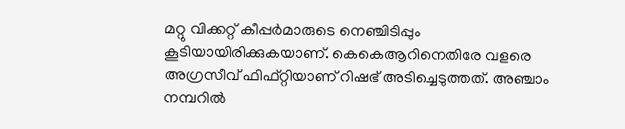മറ്റു വിക്കറ്റ് കീപ്പര്‍മാരുടെ നെഞ്ചിടിപ്പും കൂടിയായിരിക്കുകയാണ്. കെകെആറിനെതിരേ വളരെ അഗ്രസീവ് ഫിഫ്റ്റിയാണ് റിഷഭ് അടിച്ചെടുത്തത്. അഞ്ചാം നമ്പറില്‍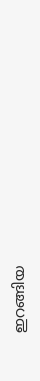ഇറങ്ങിയ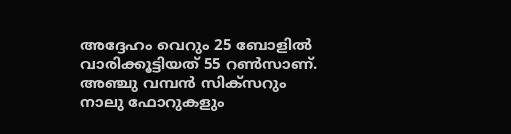അദ്ദേഹം വെറും 25 ബോളില്‍ വാരിക്കൂട്ടിയത് 55 റണ്‍സാണ്. അഞ്ചു വമ്പന്‍ സിക്‌സറും നാലു ഫോറുകളും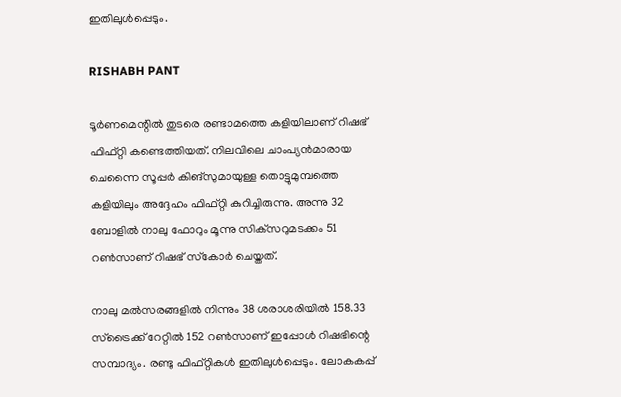ഇതിലുള്‍പ്പെടും.

RISHABH PANT

ടൂര്‍ണമെന്റില്‍ തുടരെ രണ്ടാമത്തെ കളിയിലാണ് റിഷഭ് ഫിഫ്റ്റി കണ്ടെത്തിയത്. നിലവിലെ ചാംപ്യന്‍മാരായ ചെന്നൈ സൂപ്പര്‍ കിങ്‌സുമായുള്ള തൊട്ടുമുമ്പത്തെ കളിയിലും അദ്ദേഹം ഫിഫ്റ്റി കുറിച്ചിരുന്നു. അന്നു 32 ബോളില്‍ നാലു ഫോറും മൂന്നു സിക്‌സറുമടക്കം 51 റണ്‍സാണ് റിഷഭ് സ്‌കോര്‍ ചെയ്തത്.

നാലു മല്‍സരങ്ങളില്‍ നിന്നും 38 ശരാശരിയില്‍ 158.33 സ്‌ട്രൈക്ക് റേറ്റില്‍ 152 റണ്‍സാണ് ഇപ്പോള്‍ റിഷഭിന്റെ സമ്പാദ്യം. രണ്ടു ഫിഫ്റ്റികള്‍ ഇതിലുള്‍പ്പെടും. ലോകകപ്പ്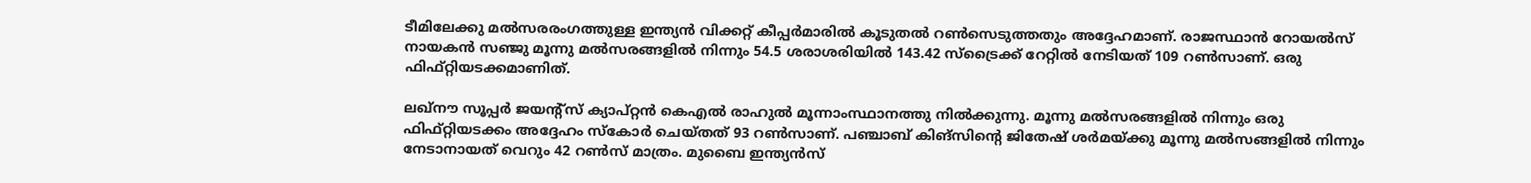ടീമിലേക്കു മല്‍സരരംഗത്തുള്ള ഇന്ത്യന്‍ വിക്കറ്റ് കീപ്പര്‍മാരില്‍ കൂടുതല്‍ റണ്‍സെടുത്തതും അദ്ദേഹമാണ്. രാജസ്ഥാന്‍ റോയല്‍സ് നായകന്‍ സഞ്ജു മൂന്നു മല്‍സരങ്ങളില്‍ നിന്നും 54.5 ശരാശരിയില്‍ 143.42 സ്‌ട്രൈക്ക് റേറ്റില്‍ നേടിയത് 109 റണ്‍സാണ്. ഒരു ഫിഫ്റ്റിയടക്കമാണിത്.

ലഖ്‌നൗ സൂപ്പര്‍ ജയന്റ്‌സ് ക്യാപ്റ്റന്‍ കെഎല്‍ രാഹുല്‍ മൂന്നാംസ്ഥാനത്തു നില്‍ക്കുന്നു. മൂന്നു മല്‍സരങ്ങളില്‍ നിന്നും ഒരു ഫിഫ്റ്റിയടക്കം അദ്ദേഹം സ്‌കോര്‍ ചെയ്തത് 93 റണ്‍സാണ്. പഞ്ചാബ് കിങ്‌സിന്റെ ജിതേഷ് ശര്‍മയ്ക്കു മൂന്നു മല്‍സങ്ങളില്‍ നിന്നും നേടാനായത് വെറും 42 റണ്‍സ് മാത്രം. മുബൈ ഇന്ത്യന്‍സ്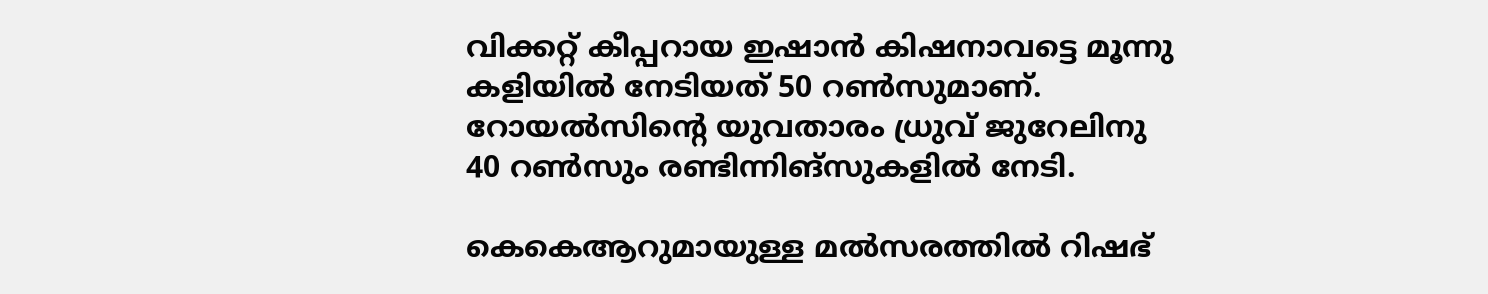വിക്കറ്റ് കീപ്പറായ ഇഷാന്‍ കിഷനാവട്ടെ മൂന്നു കളിയില്‍ നേടിയത് 50 റണ്‍സുമാണ്. റോയല്‍സിന്റെ യുവതാരം ധ്രുവ് ജുറേലിനു 40 റണ്‍സും രണ്ടിന്നിങ്‌സുകളില്‍ നേടി.

കെകെആറുമായുള്ള മല്‍സരത്തില്‍ റിഷഭ്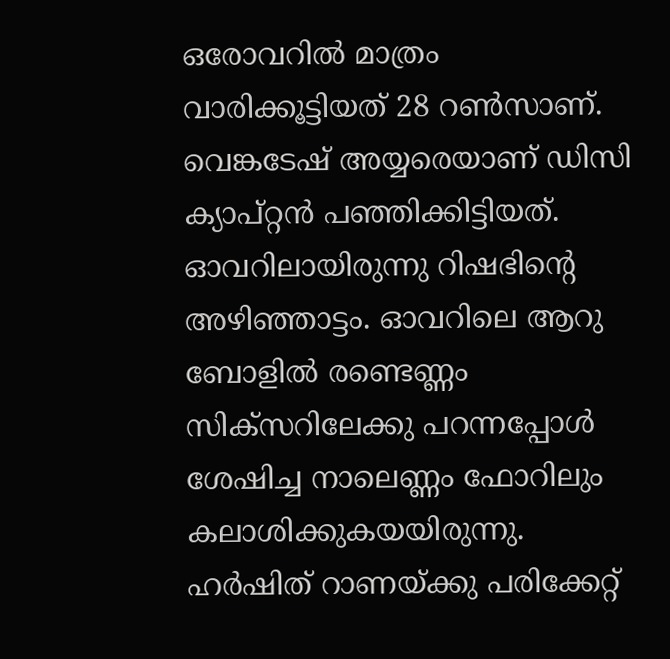ഒരോവറില്‍ മാത്രം വാരിക്കൂട്ടിയത് 28 റണ്‍സാണ്. വെങ്കടേഷ് അയ്യരെയാണ് ഡിസി ക്യാപ്റ്റന്‍ പഞ്ഞിക്കിട്ടിയത്. ഓവറിലായിരുന്നു റിഷഭിന്റെ അഴിഞ്ഞാട്ടം. ഓവറിലെ ആറു ബോളില്‍ രണ്ടെണ്ണം സിക്‌സറിലേക്കു പറന്നപ്പോള്‍ ശേഷിച്ച നാലെണ്ണം ഫോറിലും കലാശിക്കുകയയിരുന്നു. ഹര്‍ഷിത് റാണയ്ക്കു പരിക്കേറ്റ്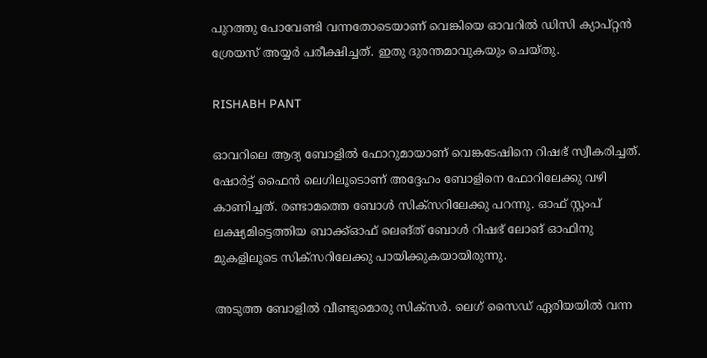പുറത്തു പോവേണ്ടി വന്നതോടെയാണ് വെങ്കിയെ ഓവറില്‍ ഡിസി ക്യാപ്റ്റന്‍ ശ്രേയസ് അയ്യര്‍ പരീക്ഷിച്ചത്. ഇതു ദുരന്തമാവുകയും ചെയ്തു.

RISHABH PANT

ഓവറിലെ ആദ്യ ബോളില്‍ ഫോറുമായാണ് വെങ്കടേഷിനെ റിഷഭ് സ്വീകരിച്ചത്. ഷോര്‍ട്ട് ഫൈന്‍ ലെഗിലൂടൊണ് അദ്ദേഹം ബോളിനെ ഫോറിലേക്കു വഴി കാണിച്ചത്. രണ്ടാമത്തെ ബോള്‍ സിക്‌സറിലേക്കു പറന്നു. ഓഫ് സ്റ്റംപ് ലക്ഷ്യമിട്ടെത്തിയ ബാക്ക്ഓഫ് ലെങ്ത് ബോള്‍ റിഷഭ് ലോങ് ഓഫിനു മുകളിലൂടെ സിക്‌സറിലേക്കു പായിക്കുകയായിരുന്നു.

അടുത്ത ബോളില്‍ വീണ്ടുമൊരു സിക്‌സര്‍. ലെഗ് സൈഡ് ഏരിയയില്‍ വന്ന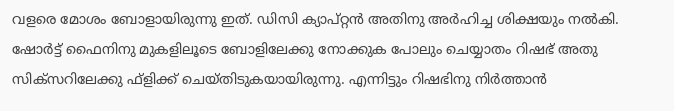വളരെ മോശം ബോളായിരുന്നു ഇത്. ഡിസി ക്യാപ്റ്റന്‍ അതിനു അര്‍ഹിച്ച ശിക്ഷയും നല്‍കി. ഷോര്‍ട്ട് ഫൈനിനു മുകളിലൂടെ ബോളിലേക്കു നോക്കുക പോലും ചെയ്യാതം റിഷഭ് അതു സിക്‌സറിലേക്കു ഫ്‌ളിക്ക് ചെയ്തിടുകയായിരുന്നു. എന്നിട്ടും റിഷഭിനു നിര്‍ത്താന്‍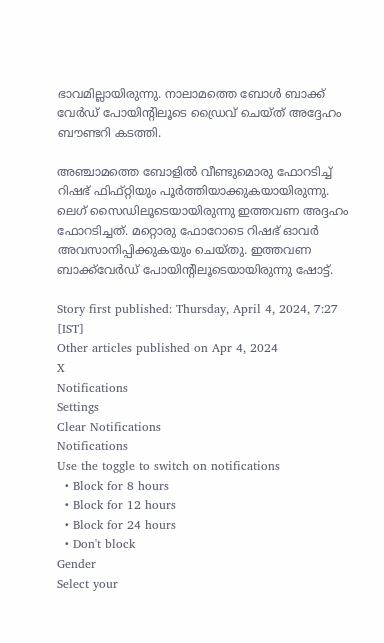ഭാവമില്ലായിരുന്നു. നാലാമത്തെ ബോള്‍ ബാക്ക് വേര്‍ഡ് പോയിന്റിലൂടെ ഡ്രൈവ് ചെയ്ത് അദ്ദേഹം ബൗണ്ടറി കടത്തി.

അഞ്ചാമത്തെ ബോളില്‍ വീണ്ടുമൊരു ഫോറടിച്ച് റിഷഭ് ഫിഫ്റ്റിയും പൂര്‍ത്തിയാക്കുകയായിരുന്നു. ലെഗ് സൈഡിലൂടെയായിരുന്നു ഇത്തവണ അദ്ദഹം ഫോറടിച്ചത്. മറ്റൊരു ഫോറോടെ റിഷഭ് ഓവര്‍ അവസാനിപ്പിക്കുകയും ചെയ്തു. ഇത്തവണ ബാക്ക്‌വേര്‍ഡ് പോയിന്റിലൂടെയായിരുന്നു ഷോട്ട്.

Story first published: Thursday, April 4, 2024, 7:27 [IST]
Other articles published on Apr 4, 2024
X
Notifications
Settings
Clear Notifications
Notifications
Use the toggle to switch on notifications
  • Block for 8 hours
  • Block for 12 hours
  • Block for 24 hours
  • Don't block
Gender
Select your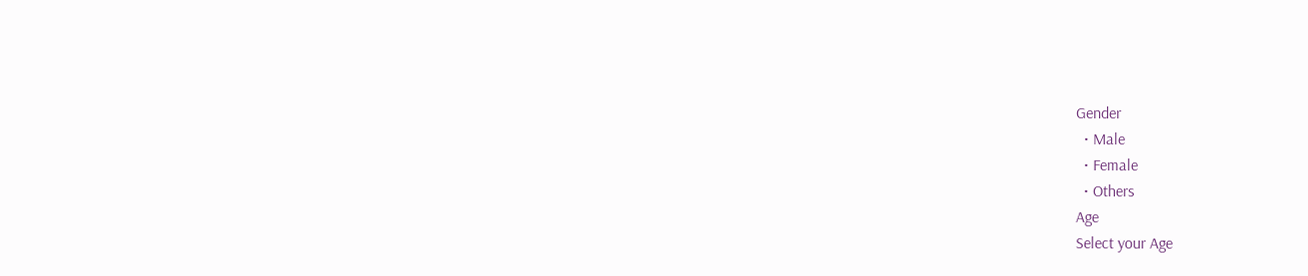Gender
  • Male
  • Female
  • Others
Age
Select your Age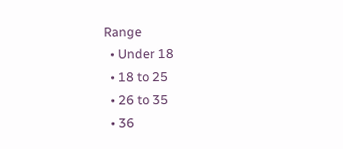Range
  • Under 18
  • 18 to 25
  • 26 to 35
  • 36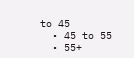to 45
  • 45 to 55
  • 55+